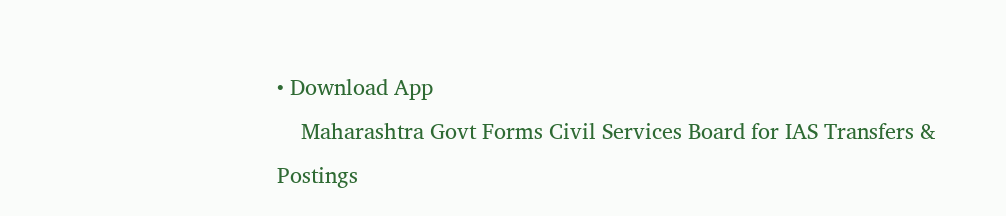• Download App
    Maharashtra Govt Forms Civil Services Board for IAS Transfers & Postings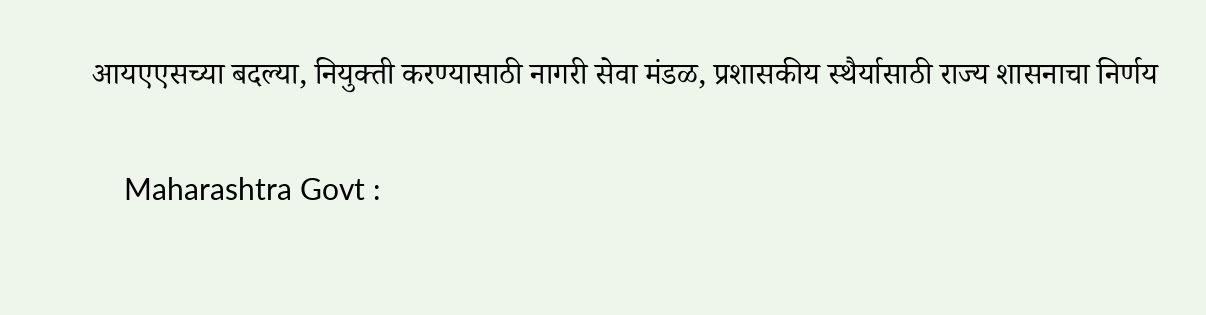आयएएसच्या बदल्या, नियुक्ती करण्यासाठी नागरी सेवा मंडळ, प्रशासकीय स्थैर्यासाठी राज्य शासनाचा निर्णय

    Maharashtra Govt :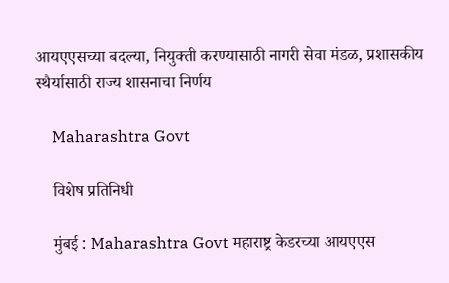आयएएसच्या बदल्या, नियुक्ती करण्यासाठी नागरी सेवा मंडळ, प्रशासकीय स्थैर्यासाठी राज्य शासनाचा निर्णय

    Maharashtra Govt

    विशेष प्रतिनिधी

    मुंबई : Maharashtra Govt महाराष्ट्र केडरच्या आयएएस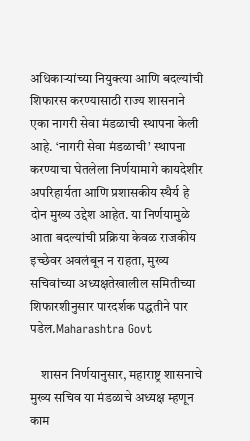अधिकाऱ्यांच्या नियुक्त्या आणि बदल्यांची शिफारस करण्यासाठी राज्य शासनाने एका नागरी सेवा मंडळाची स्थापना केली आहे. ‘नागरी सेवा मंडळाची’ स्थापना करण्याचा घेतलेला निर्णयामागे कायदेशीर अपरिहार्यता आणि प्रशासकीय स्थैर्य हे दोन मुख्य उद्देश आहेत. या निर्णयामुळे आता बदल्यांची प्रक्रिया केवळ राजकीय इच्छेवर अवलंबून न राहता, मुख्य सचिवांच्या अध्यक्षतेखालील समितीच्या शिफारशीनुसार पारदर्शक पद्धतीने पार पडेल.Maharashtra Govt

    शासन निर्णयानुसार, महाराष्ट्र शासनाचे मुख्य सचिव या मंडळाचे अध्यक्ष म्हणून काम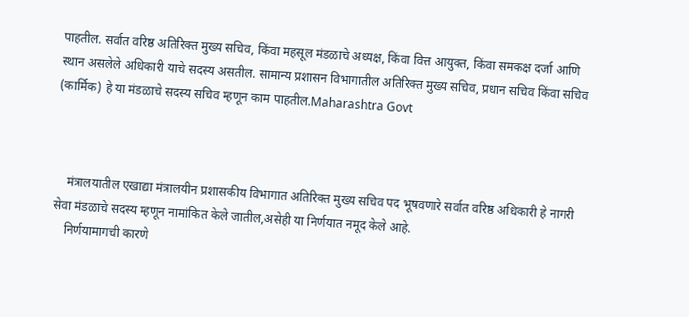पाहतील. सर्वात वरिष्ठ अतिरिक्त मुख्य सचिव, किंवा महसूल मंडळाचे अध्यक्ष, किंवा वित्त आयुक्त, किंवा समकक्ष दर्जा आणि स्थान असलेले अधिकारी याचे सदस्य असतील. सामान्य प्रशासन विभागातील अतिरिक्त मुख्य सचिव, प्रधान सचिव किंवा सचिव (कार्मिक) हे या मंडळाचे सदस्य सचिव म्हणून काम पाहतील.Maharashtra Govt



    मंत्रालयातील एखाद्या मंत्रालयीन प्रशासकीय विभागात अतिरिक्त मुख्य सचिव पद भूषवणारे सर्वात वरिष्ठ अधिकारी हे नागरी सेवा मंडळाचे सदस्य म्हणून नामांकित केले जातील,असेही या निर्णयात नमूद केले आहे.
    निर्णयामागची कारणे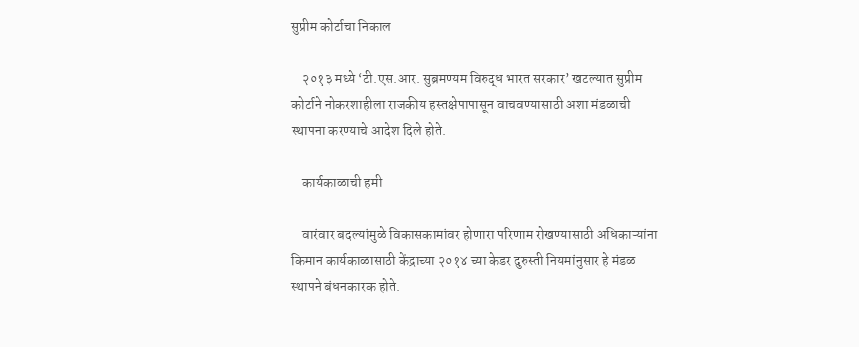सुप्रीम कोर्टाचा निकाल

    २०१३ मध्ये ‘टी.एस.आर. सुब्रमण्यम विरुद्ध भारत सरकार’ खटल्यात सुप्रीम कोर्टाने नोकरशाहीला राजकीय हस्तक्षेपापासून वाचवण्यासाठी अशा मंडळाची स्थापना करण्याचे आदेश दिले होते.

    कार्यकाळाची हमी

    वारंवार बदल्यांमुळे विकासकामांवर होणारा परिणाम रोखण्यासाठी अधिकाऱ्यांना किमान कार्यकाळासाठी केंद्राच्या २०१४ च्या केडर दुरुस्ती नियमांनुसार हे मंडळ स्थापने बंधनकारक होते.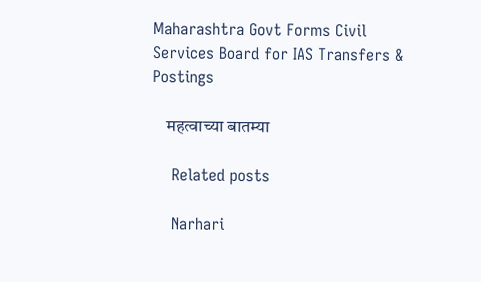Maharashtra Govt Forms Civil Services Board for IAS Transfers & Postings

    महत्वाच्या बातम्या

    Related posts

    Narhari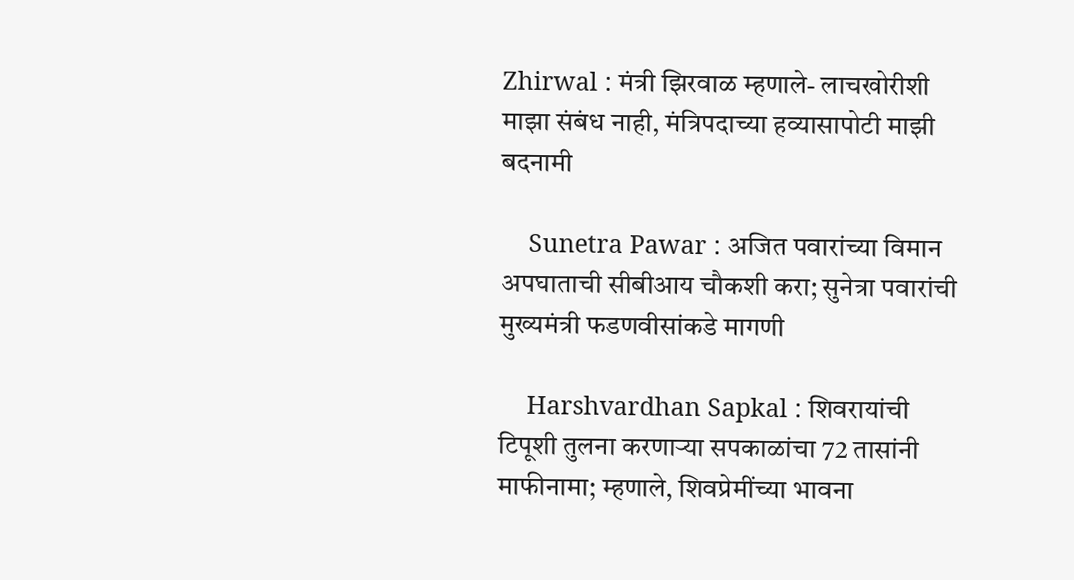Zhirwal : मंत्री झिरवाळ म्हणाले- लाचखोरीशी माझा संबंध नाही, मंत्रिपदाच्या हव्यासापोटी माझी बदनामी

    Sunetra Pawar : अजित पवारांच्या विमान अपघाताची सीबीआय चौकशी करा; सुनेत्रा पवारांची मुख्यमंत्री फडणवीसांकडे मागणी

    Harshvardhan Sapkal : शिवरायांची टिपूशी तुलना करणाऱ्या सपकाळांचा 72 तासांनी माफीनामा; म्हणाले, शिवप्रेमींच्या भावना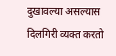दुखावल्या असल्यास दिलगिरी व्यक्त करतो